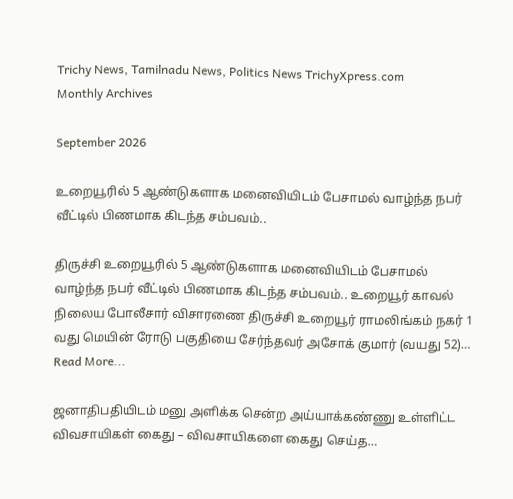Trichy News, Tamilnadu News, Politics News TrichyXpress.com
Monthly Archives

September 2026

உறையூரில் 5 ஆண்டுகளாக மனைவியிடம் பேசாமல் வாழ்ந்த நபர் வீட்டில் பிணமாக கிடந்த சம்பவம்..

திருச்சி உறையூரில் 5 ஆண்டுகளாக மனைவியிடம் பேசாமல் வாழ்ந்த நபர் வீட்டில் பிணமாக கிடந்த சம்பவம்.. உறையூர் காவல் நிலைய போலீசார் விசாரணை திருச்சி உறையூர் ராமலிங்கம் நகர் 1 வது மெயின் ரோடு பகுதியை சேர்ந்தவர் அசோக் குமார் (வயது 52)…
Read More...

ஜனாதிபதியிடம் மனு அளிக்க சென்ற அய்யாக்கண்ணு உள்ளிட்ட விவசாயிகள் கைது – விவசாயிகளை கைது செய்த…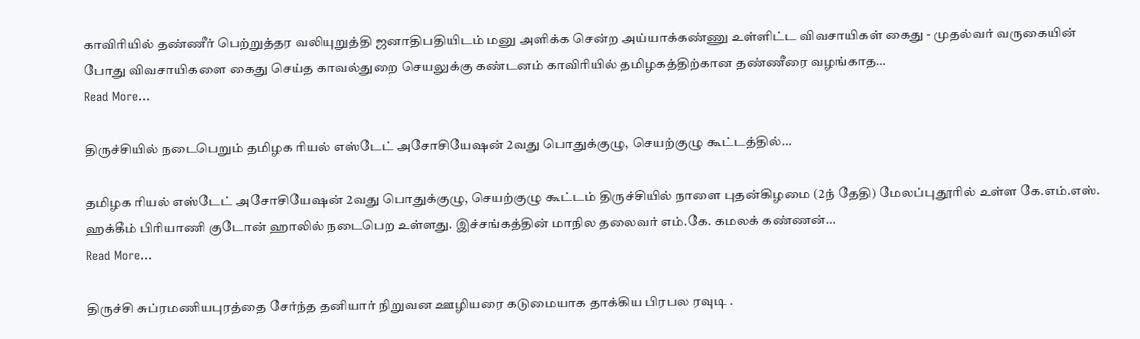காவிரியில் தண்ணீர் பெற்றுத்தர வலியுறுத்தி ஜனாதிபதியிடம் மனு அளிக்க சென்ற அய்யாக்கண்ணு உள்ளிட்ட விவசாயிகள் கைது - முதல்வர் வருகையின் போது விவசாயிகளை கைது செய்த காவல்துறை செயலுக்கு கண்டனம் காவிரியில் தமிழகத்திற்கான தண்ணீரை வழங்காத…
Read More...

திருச்சியில் நடைபெறும் தமிழக ரியல் எஸ்டேட் அசோசியேஷன் 2வது பொதுக்குழு, செயற்குழு கூட்டத்தில்…

தமிழக ரியல் எஸ்டேட் அசோசியேஷன் 2வது பொதுக்குழு, செயற்குழு கூட்டம் திருச்சியில் நாளை புதன்கிழமை (2ந் தேதி) மேலப்புதூரில் உள்ள கே.எம்.எஸ். ஹக்கீம் பிரியாணி குடோன் ஹாலில் நடைபெற உள்ளது. இச்சங்கத்தின் மாநில தலைவர் எம்.கே. கமலக் கண்ணன்…
Read More...

திருச்சி சுப்ரமணியபுரத்தை சேர்ந்த தனியார் நிறுவன ஊழியரை கடுமையாக தாக்கிய பிரபல ரவுடி .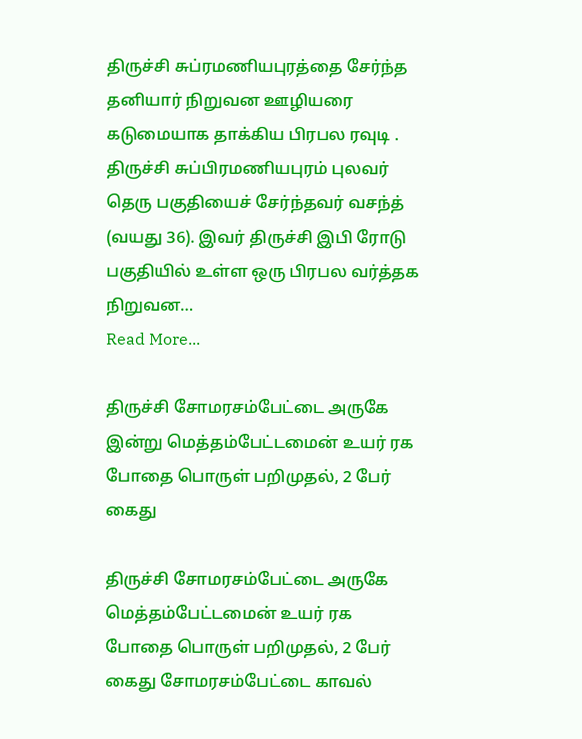திருச்சி சுப்ரமணியபுரத்தை சேர்ந்த தனியார் நிறுவன ஊழியரை கடுமையாக தாக்கிய பிரபல ரவுடி . திருச்சி சுப்பிரமணியபுரம் புலவர் தெரு பகுதியைச் சேர்ந்தவர் வசந்த் (வயது 36). இவர் திருச்சி இபி ரோடு பகுதியில் உள்ள ஒரு பிரபல வர்த்தக நிறுவன…
Read More...

திருச்சி சோமரசம்பேட்டை அருகே இன்று மெத்தம்பேட்டமைன் உயர் ரக போதை பொருள் பறிமுதல், 2 பேர் கைது

திருச்சி சோமரசம்பேட்டை அருகே மெத்தம்பேட்டமைன் உயர் ரக போதை பொருள் பறிமுதல், 2 பேர் கைது சோமரசம்பேட்டை காவல்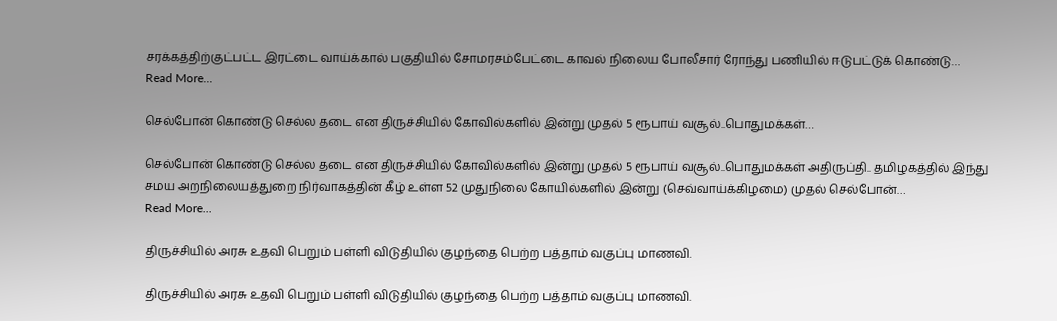சரக்கத்திற்குட்பட்ட இரட்டை வாய்க்கால் பகுதியில் சோமரசம்பேட்டை காவல் நிலைய போலீசார் ரோந்து பணியில் ஈடுபட்டுக் கொண்டு…
Read More...

செல்போன் கொண்டு செல்ல தடை என திருச்சியில் கோவில்களில் இன்று முதல் 5 ரூபாய் வசூல்..பொதுமக்கள்…

செல்போன் கொண்டு செல்ல தடை என திருச்சியில் கோவில்களில் இன்று முதல் 5 ரூபாய் வசூல்..பொதுமக்கள் அதிருப்தி.. தமிழகத்தில் இந்து சமய அறநிலையத்துறை நிர்வாகத்தின் கீழ் உள்ள 52 முதுநிலை கோயில்களில் இன்று (செவ்வாய்க்கிழமை) முதல் செல்போன்…
Read More...

திருச்சியில் அரசு உதவி பெறும் பள்ளி விடுதியில் குழந்தை பெற்ற பத்தாம் வகுப்பு மாணவி.

திருச்சியில் அரசு உதவி பெறும் பள்ளி விடுதியில் குழந்தை பெற்ற பத்தாம் வகுப்பு மாணவி.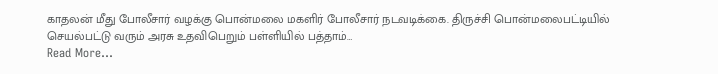காதலன் மீது போலீசார் வழக்கு பொன்மலை மகளிர் போலீசார் நடவடிக்கை. திருச்சி பொன்மலைபட்டியில் செயல்பட்டு வரும் அரசு உதவிபெறும் பள்ளியில் பத்தாம்…
Read More...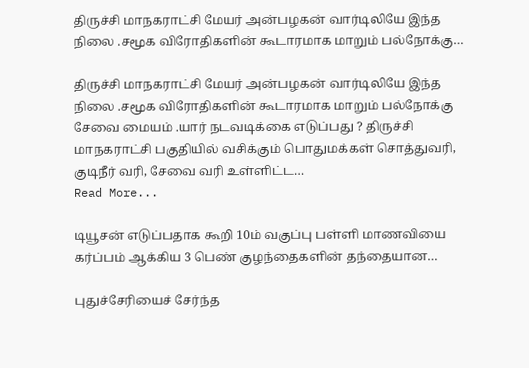திருச்சி மாநகராட்சி மேயர் அன்பழகன் வார்டிலியே இந்த நிலை .சமூக விரோதிகளின் கூடாரமாக மாறும் பல்நோக்கு…

திருச்சி மாநகராட்சி மேயர் அன்பழகன் வார்டிலியே இந்த நிலை .சமூக விரோதிகளின் கூடாரமாக மாறும் பல்நோக்கு சேவை மையம் .யார் நடவடிக்கை எடுப்பது ? திருச்சி மாநகராட்சி பகுதியில் வசிக்கும் பொதுமக்கள் சொத்துவரி, குடிநீர் வரி, சேவை வரி உள்ளிட்ட…
Read More...

டியூசன் எடுப்பதாக கூறி 10ம் வகுப்பு பள்ளி மாணவியை கர்ப்பம் ஆக்கிய 3 பெண் குழந்தைகளின் தந்தையான…

புதுச்சேரியைச் சேர்ந்த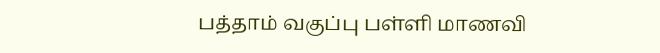பத்தாம் வகுப்பு பள்ளி மாணவி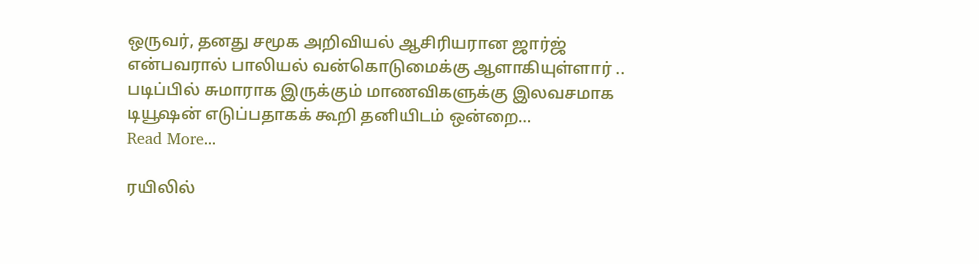ஒருவர், தனது சமூக அறிவியல் ஆசிரியரான ஜார்ஜ் என்பவரால் பாலியல் வன்கொடுமைக்கு ஆளாகியுள்ளார் .. படிப்பில் சுமாராக இருக்கும் மாணவிகளுக்கு இலவசமாக டியூஷன் எடுப்பதாகக் கூறி தனியிடம் ஒன்றை…
Read More...

ரயிலில்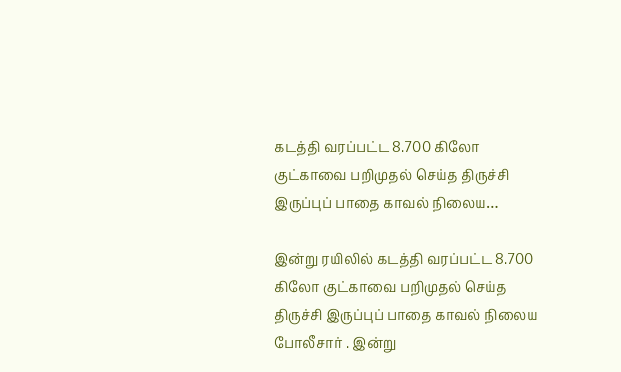கடத்தி வரப்பட்ட 8.700 கிலோ குட்காவை பறிமுதல் செய்த திருச்சி இருப்புப் பாதை காவல் நிலைய…

இன்று ரயிலில் கடத்தி வரப்பட்ட 8.700 கிலோ குட்காவை பறிமுதல் செய்த திருச்சி இருப்புப் பாதை காவல் நிலைய போலீசார் . இன்று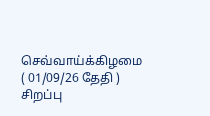செவ்வாய்க்கிழமை ( 01/09/26 தேதி ) சிறப்பு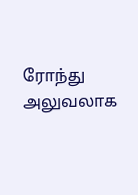ரோந்து அலுவலாக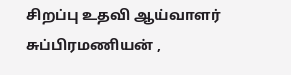சிறப்பு உதவி ஆய்வாளர் சுப்பிரமணியன் ,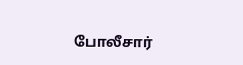போலீசார்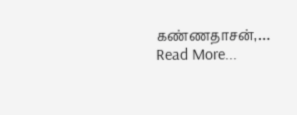கண்ணதாசன்,…
Read More...